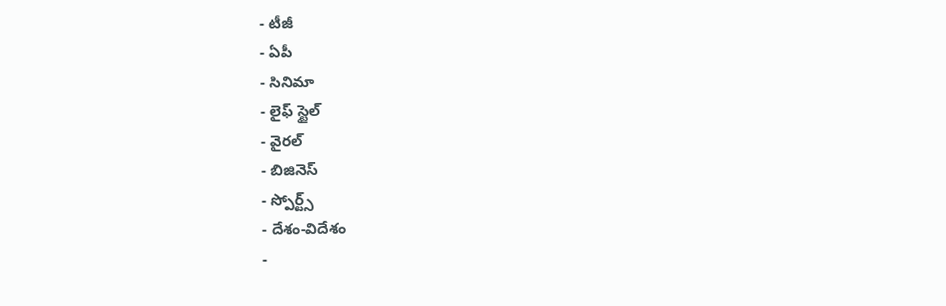- టీజీ
- ఏపీ
- సినిమా
- లైఫ్ స్టైల్
- వైరల్
- బిజినెస్
- స్పోర్ట్స్
- దేశం-విదేశం
-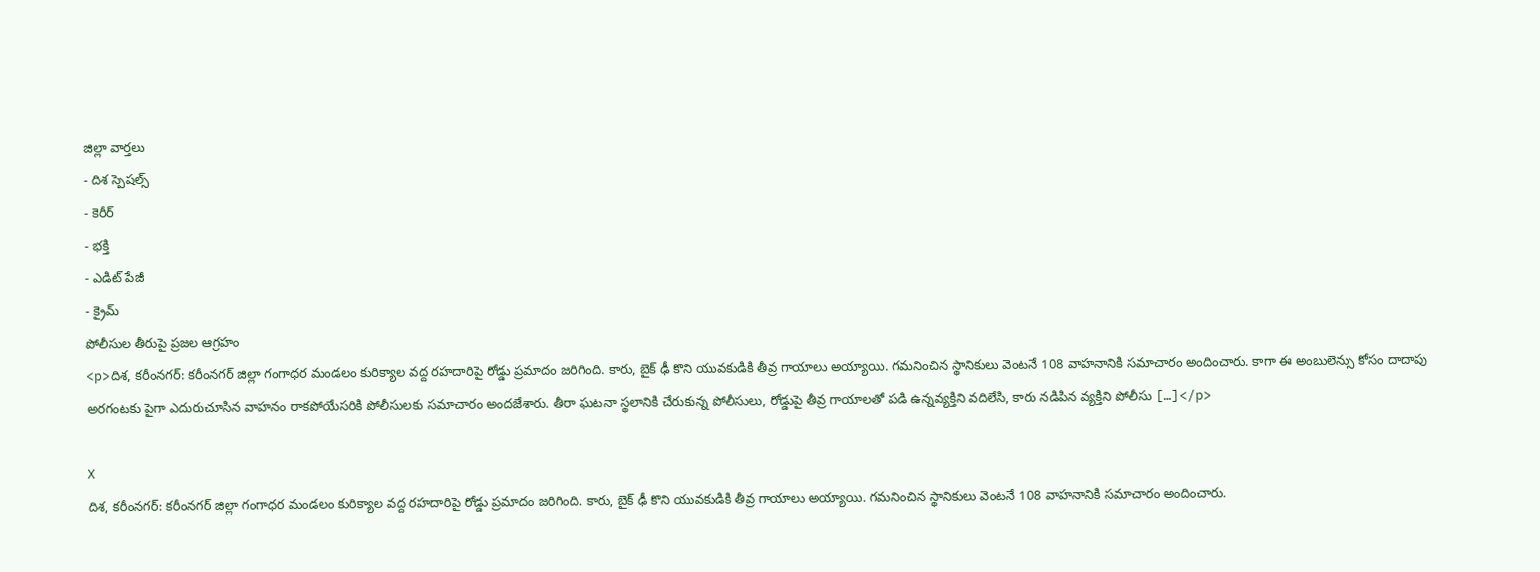జిల్లా వార్తలు
- దిశ స్పెషల్స్
- కెరీర్
- భక్తి
- ఎడిట్ పేజీ
- క్రైమ్
పోలీసుల తీరుపై ప్రజల ఆగ్రహం
<p>దిశ, కరీంనగర్: కరీంనగర్ జిల్లా గంగాధర మండలం కురిక్యాల వద్ద రహదారిపై రోడ్డు ప్రమాదం జరిగింది. కారు, బైక్ ఢీ కొని యువకుడికి తీవ్ర గాయాలు అయ్యాయి. గమనించిన స్థానికులు వెంటనే 108 వాహనానికి సమాచారం అందించారు. కాగా ఈ అంబులెన్సు కోసం దాదాపు అరగంటకు పైగా ఎదురుచూసిన వాహనం రాకపోయేసరికి పోలీసులకు సమాచారం అందజేశారు. తీరా ఘటనా స్థలానికి చేరుకున్న పోలీసులు, రోడ్డుపై తీవ్ర గాయాలతో పడి ఉన్నవ్యక్తిని వదిలేసి, కారు నడిపిన వ్యక్తిని పోలీసు […]</p>

X
దిశ, కరీంనగర్: కరీంనగర్ జిల్లా గంగాధర మండలం కురిక్యాల వద్ద రహదారిపై రోడ్డు ప్రమాదం జరిగింది. కారు, బైక్ ఢీ కొని యువకుడికి తీవ్ర గాయాలు అయ్యాయి. గమనించిన స్థానికులు వెంటనే 108 వాహనానికి సమాచారం అందించారు.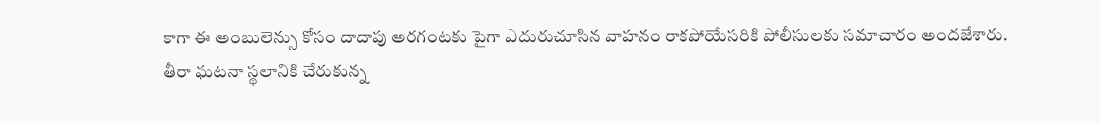కాగా ఈ అంబులెన్సు కోసం దాదాపు అరగంటకు పైగా ఎదురుచూసిన వాహనం రాకపోయేసరికి పోలీసులకు సమాచారం అందజేశారు.
తీరా ఘటనా స్థలానికి చేరుకున్న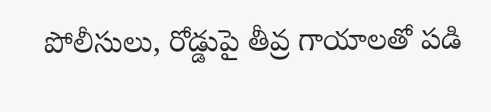పోలీసులు, రోడ్డుపై తీవ్ర గాయాలతో పడి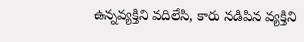ఉన్నవ్యక్తిని వదిలేసి, కారు నడిపిన వ్యక్తిని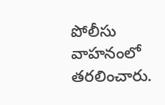పోలీసు వాహనంలో తరలించారు.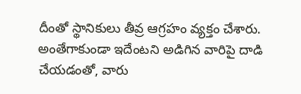దీంతో స్థానికులు తీవ్ర ఆగ్రహం వ్యక్తం చేశారు. అంతేగాకుండా ఇదేంటని అడిగిన వారిపై దాడి చేయడంతో, వారు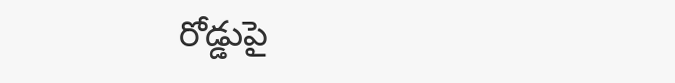రోడ్డుపై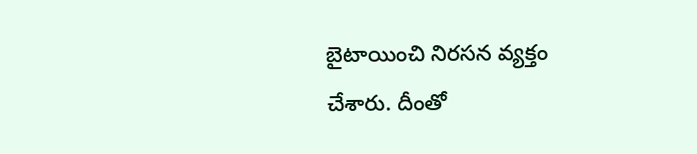బైటాయించి నిరసన వ్యక్తం చేశారు. దీంతో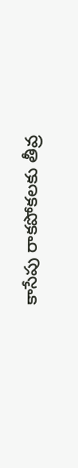కాసేపు రాకపోకలకు తీవ్ర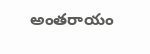అంతరాయం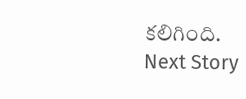కలిగింది.
Next Story